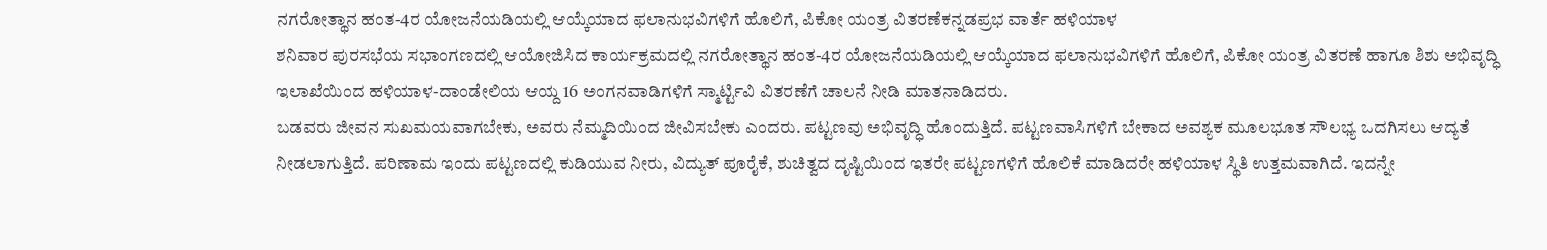ನಗರೋತ್ಥಾನ ಹಂತ-4ರ ಯೋಜನೆಯಡಿಯಲ್ಲಿ ಆಯ್ಕೆಯಾದ ಫಲಾನುಭವಿಗಳಿಗೆ ಹೊಲಿಗೆ, ಪಿಕೋ ಯಂತ್ರ ವಿತರಣೆಕನ್ನಡಪ್ರಭ ವಾರ್ತೆ ಹಳಿಯಾಳ
ಶನಿವಾರ ಪುರಸಭೆಯ ಸಭಾಂಗಣದಲ್ಲಿ ಆಯೋಜಿಸಿದ ಕಾರ್ಯಕ್ರಮದಲ್ಲಿ ನಗರೋತ್ಥಾನ ಹಂತ-4ರ ಯೋಜನೆಯಡಿಯಲ್ಲಿ ಆಯ್ಕೆಯಾದ ಫಲಾನುಭವಿಗಳಿಗೆ ಹೊಲಿಗೆ, ಪಿಕೋ ಯಂತ್ರ ವಿತರಣೆ ಹಾಗೂ ಶಿಶು ಅಭಿವೃದ್ಧಿ ಇಲಾಖೆಯಿಂದ ಹಳಿಯಾಳ-ದಾಂಡೇಲಿಯ ಆಯ್ದ 16 ಅಂಗನವಾಡಿಗಳಿಗೆ ಸ್ಮಾರ್ಟ್ಟಿವಿ ವಿತರಣೆಗೆ ಚಾಲನೆ ನೀಡಿ ಮಾತನಾಡಿದರು.
ಬಡವರು ಜೀವನ ಸುಖಮಯವಾಗಬೇಕು, ಅವರು ನೆಮ್ಮದಿಯಿಂದ ಜೀವಿಸಬೇಕು ಎಂದರು. ಪಟ್ಟಣವು ಅಭಿವೃದ್ಧಿ ಹೊಂದುತ್ತಿದೆ. ಪಟ್ಟಣವಾಸಿಗಳಿಗೆ ಬೇಕಾದ ಅವಶ್ಯಕ ಮೂಲಭೂತ ಸೌಲಭ್ಯ ಒದಗಿಸಲು ಆದ್ಯತೆ ನೀಡಲಾಗುತ್ತಿದೆ. ಪರಿಣಾಮ ಇಂದು ಪಟ್ಟಣದಲ್ಲಿ ಕುಡಿಯುವ ನೀರು, ವಿದ್ಯುತ್ ಪೂರೈಕೆ, ಶುಚಿತ್ವದ ದೃಷ್ಟಿಯಿಂದ ಇತರೇ ಪಟ್ಟಣಗಳಿಗೆ ಹೊಲಿಕೆ ಮಾಡಿದರೇ ಹಳಿಯಾಳ ಸ್ಥಿತಿ ಉತ್ತಮವಾಗಿದೆ. ಇದನ್ನೇ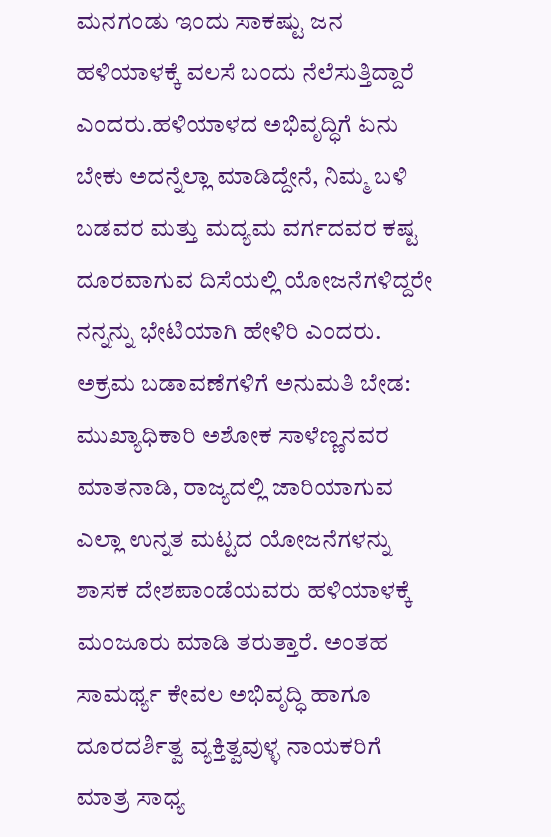ಮನಗಂಡು ಇಂದು ಸಾಕಷ್ಟು ಜನ ಹಳಿಯಾಳಕ್ಕೆ ವಲಸೆ ಬಂದು ನೆಲೆಸುತ್ತಿದ್ದಾರೆ ಎಂದರು.ಹಳಿಯಾಳದ ಅಭಿವೃದ್ಧಿಗೆ ಏನು ಬೇಕು ಅದನ್ನೆಲ್ಲಾ ಮಾಡಿದ್ದೇನೆ, ನಿಮ್ಮ ಬಳಿ ಬಡವರ ಮತ್ತು ಮದ್ಯಮ ವರ್ಗದವರ ಕಷ್ಟ ದೂರವಾಗುವ ದಿಸೆಯಲ್ಲಿ ಯೋಜನೆಗಳಿದ್ದರೇ ನನ್ನನ್ನು ಭೇಟಿಯಾಗಿ ಹೇಳಿರಿ ಎಂದರು.
ಅಕ್ರಮ ಬಡಾವಣೆಗಳಿಗೆ ಅನುಮತಿ ಬೇಡ:
ಮುಖ್ಯಾಧಿಕಾರಿ ಅಶೋಕ ಸಾಳೆಣ್ಣನವರ ಮಾತನಾಡಿ, ರಾಜ್ಯದಲ್ಲಿ ಜಾರಿಯಾಗುವ ಎಲ್ಲಾ ಉನ್ನತ ಮಟ್ಟದ ಯೋಜನೆಗಳನ್ನು ಶಾಸಕ ದೇಶಪಾಂಡೆಯವರು ಹಳಿಯಾಳಕ್ಕೆ ಮಂಜೂರು ಮಾಡಿ ತರುತ್ತಾರೆ. ಅಂತಹ ಸಾಮರ್ಥ್ಯ ಕೇವಲ ಅಭಿವೃದ್ಧಿ ಹಾಗೂ ದೂರದರ್ಶಿತ್ವ ವ್ಯಕ್ತಿತ್ವವುಳ್ಳ ನಾಯಕರಿಗೆ ಮಾತ್ರ ಸಾಧ್ಯ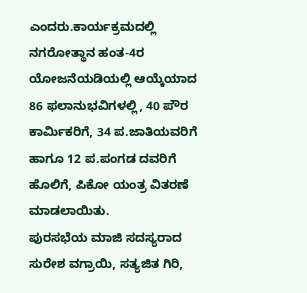ಎಂದರು.ಕಾರ್ಯಕ್ರಮದಲ್ಲಿ ನಗರೋತ್ಥಾನ ಹಂತ-4ರ ಯೋಜನೆಯಡಿಯಲ್ಲಿ ಆಯ್ಕೆಯಾದ 86 ಫಲಾನುಭವಿಗಳಲ್ಲಿ, 40 ಪೌರ ಕಾರ್ಮಿಕರಿಗೆ, 34 ಪ.ಜಾತಿಯವರಿಗೆ ಹಾಗೂ 12 ಪ.ಪಂಗಡ ದವರಿಗೆ ಹೊಲಿಗೆ, ಪಿಕೋ ಯಂತ್ರ ವಿತರಣೆ ಮಾಡಲಾಯಿತು.
ಪುರಸಭೆಯ ಮಾಜಿ ಸದಸ್ಯರಾದ ಸುರೇಶ ವಗ್ರಾಯಿ, ಸತ್ಯಜಿತ ಗಿರಿ,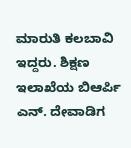ಮಾರುತಿ ಕಲಬಾವಿ ಇದ್ದರು. ಶಿಕ್ಷಣ ಇಲಾಖೆಯ ಬಿಆರ್ಪಿ ಎನ್. ದೇವಾಡಿಗ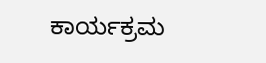ಕಾರ್ಯಕ್ರಮ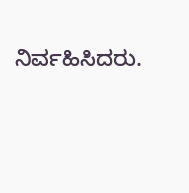ನಿರ್ವಹಿಸಿದರು.